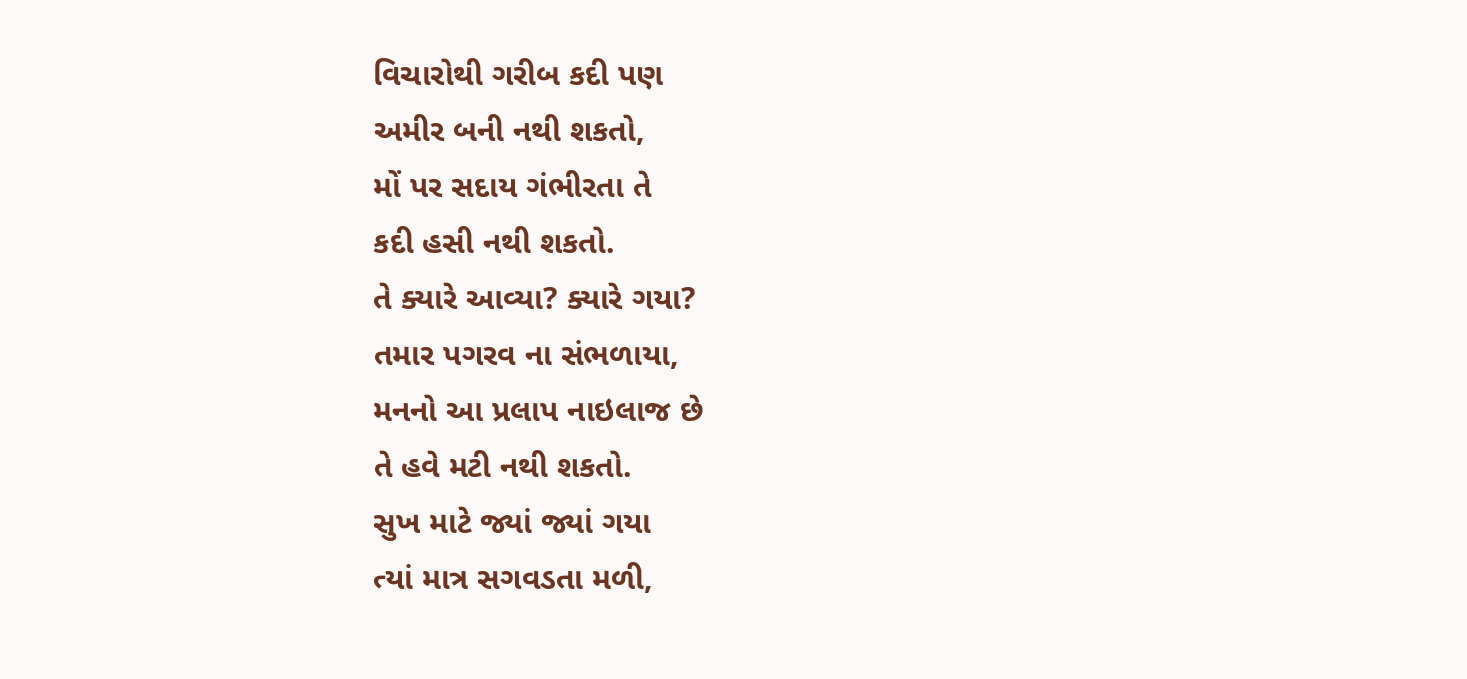વિચારોથી ગરીબ કદી પણ
અમીર બની નથી શકતો,
મોં પર સદાય ગંભીરતા તે
કદી હસી નથી શકતો.
તે ક્યારે આવ્યા? ક્યારે ગયા?
તમાર પગરવ ના સંભળાયા,
મનનો આ પ્રલાપ નાઇલાજ છે
તે હવે મટી નથી શકતો.
સુખ માટે જ્યાં જ્યાં ગયા
ત્યાં માત્ર સગવડતા મળી,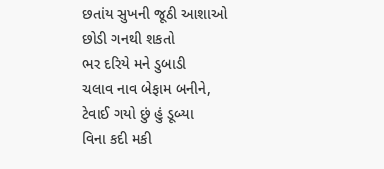છતાંય સુખની જૂઠી આશાઓ
છોડી ગનથી શકતો
ભર દરિયે મને ડુબાડી
ચલાવ નાવ બેફામ બનીને,
ટેવાઈ ગયો છું હું ડૂબ્યા
વિના કદી મકી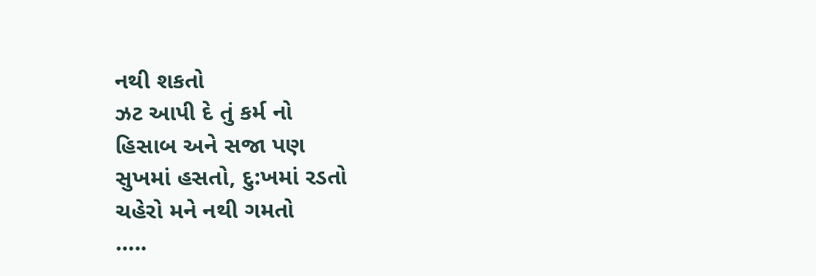નથી શકતો
ઝટ આપી દે તું કર્મ નો
હિસાબ અને સજા પણ
સુખમાં હસતો, દુ:ખમાં રડતો
ચહેરો મને નથી ગમતો
…..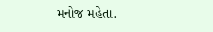મનોજ મહેતા.